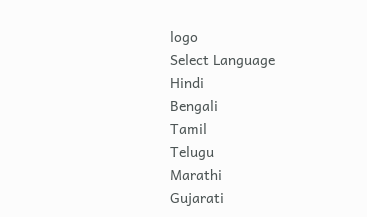logo
Select Language
Hindi
Bengali
Tamil
Telugu
Marathi
Gujarati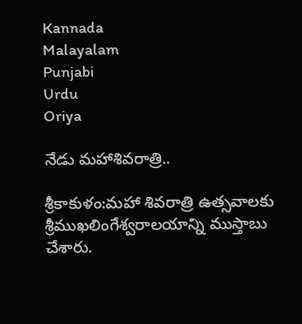Kannada
Malayalam
Punjabi
Urdu
Oriya

నేడు మహాశివరాత్రి..

శ్రీకాకుళం:మహా శివరాత్రి ఉత్సవాలకు శ్రీముఖలింగేశ్వరాలయాన్ని ముస్తాబు చేశారు.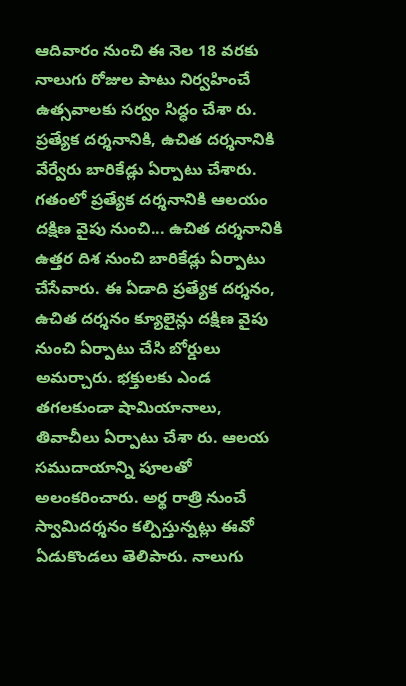ఆదివారం నుంచి ఈ నెల 18 వరకు నాలుగు రోజుల పాటు నిర్వహించే ఉత్సవాలకు సర్వం సిద్ధం చేశా రు. ప్రత్యేక దర్శనానికి, ఉచిత దర్శనానికి వేర్వేరు బారికేడ్లు ఏర్పాటు చేశారు. గతంలో ప్రత్యేక దర్శనానికి ఆలయం దక్షిణ వైపు నుంచి... ఉచిత దర్శనానికి ఉత్తర దిశ నుంచి బారికేడ్లు ఏర్పాటు చేసేవారు. ఈ ఏడాది ప్రత్యేక దర్శనం, ఉచిత దర్శనం క్యూలైన్లు దక్షిణ వైపు నుంచి ఏర్పాటు చేసి బోర్డులు అమర్చారు. భక్తులకు ఎండ తగలకుండా షామియానాలు, తివాచీలు ఏర్పాటు చేశా రు. ఆలయ సముదాయాన్ని పూలతో అలంకరించారు. అర్థ రాత్రి నుంచే స్వామిదర్శనం కల్పిస్తున్నట్లు ఈవో ఏడుకొండలు తెలిపారు. నాలుగు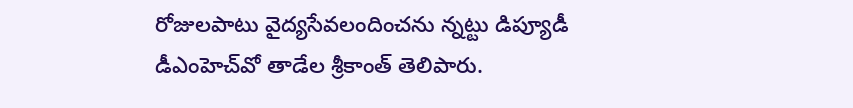రోజులపాటు వైద్యసేవలందించను న్నట్టు డిప్యూడీ డీఎంహెచ్‌వో తాడేల శ్రీకాంత్‌ తెలిపారు.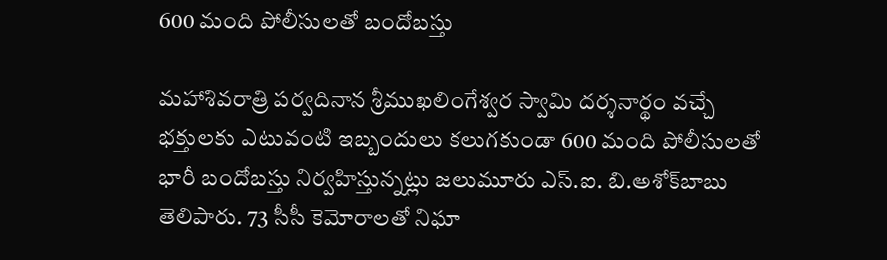600 మంది పోలీసులతో బందోబస్తు

మహాశివరాత్రి పర్వదినాన శ్రీముఖలింగేశ్వర స్వామి దర్శనార్థం వచ్చే భక్తులకు ఎటువంటి ఇబ్బందులు కలుగకుండా 600 మంది పోలీసులతో భారీ బందోబస్తు నిర్వహిస్తున్నట్లు జలుమూరు ఎస్‌.ఐ. బి.అశోక్‌బాబు తెలిపారు. 73 సీసీ కెమోరాలతో నిఘా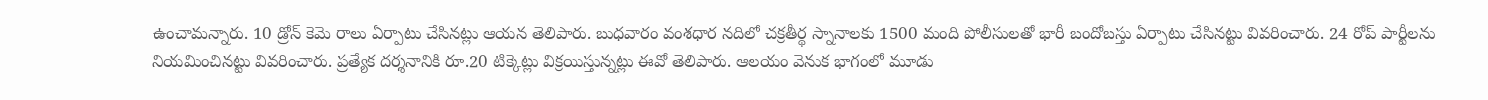ఉంచామన్నారు. 10 డ్రోన్‌ కెమె రాలు ఏర్పాటు చేసినట్లు ఆయన తెలిపారు. బుధవారం వంశధార నదిలో చక్రతీర్థ స్నానాలకు 1500 మంది పోలీసులతో భారీ బందోబస్తు ఏర్పాటు చేసినట్టు వివరించారు. 24 రోప్‌ పార్టీలను నియమించినట్టు వివరించారు. ప్రత్యేక దర్శనానికి రూ.20 టిక్కెట్లు విక్రయిస్తున్నట్లు ఈవో తెలిపారు. ఆలయం వెనుక భాగంలో మూడు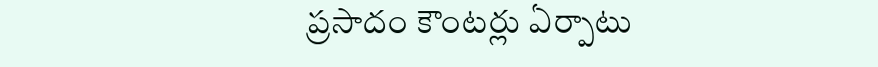ప్రసాదం కౌంటర్లు ఏర్పాటు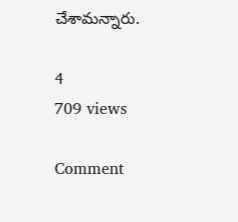చేశామన్నారు.

4
709 views

Comment